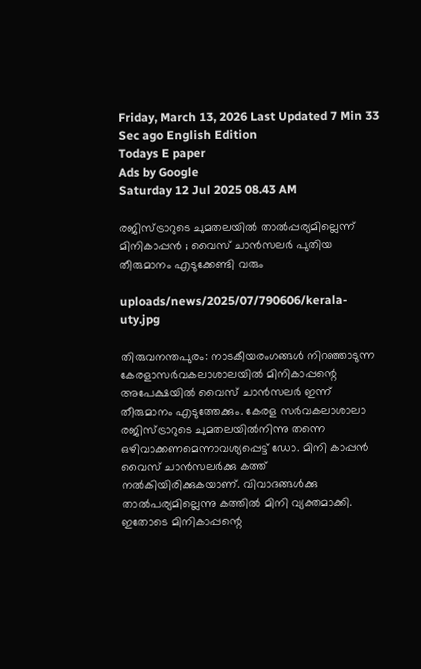Friday, March 13, 2026 Last Updated 7 Min 33 Sec ago English Edition
Todays E paper
Ads by Google
Saturday 12 Jul 2025 08.43 AM

രജിസ്ട്രാറുടെ ചുമതലയില്‍ താല്‍പ്പര്യമില്ലെന്ന് മിനികാപ്പന്‍ ; വൈസ് ചാന്‍സലര്‍ പുതിയ തീരുമാനം എടുക്കേണ്ടി വരും

uploads/news/2025/07/790606/kerala-uty.jpg

തിരുവനന്തപുരം: നാടകീയരംഗങ്ങള്‍ നിറഞ്ഞാടുന്ന കേരളാസര്‍വകലാശാലയില്‍ മിനികാപ്പന്റെ അപേക്ഷയില്‍ വൈസ് ചാന്‍സലര്‍ ഇന്ന് തീരുമാനം എടുത്തേക്കും. കേരള സര്‍വകലാശാലാ രജിസ്ട്രാറുടെ ചുമതലയില്‍നിന്നു തന്നെ ഒഴിവാക്കണമെന്നാവശ്യപ്പെട്ട് ഡോ. മിനി കാപ്പന്‍ വൈസ് ചാന്‍സലര്‍ക്കു കത്ത് നല്‍കിയിരിക്കുകയാണ്. വിവാദങ്ങള്‍ക്കു താല്‍പര്യമില്ലെന്നു കത്തില്‍ മിനി വ്യക്തമാക്കി. ഇതോടെ മിനികാപ്പന്റെ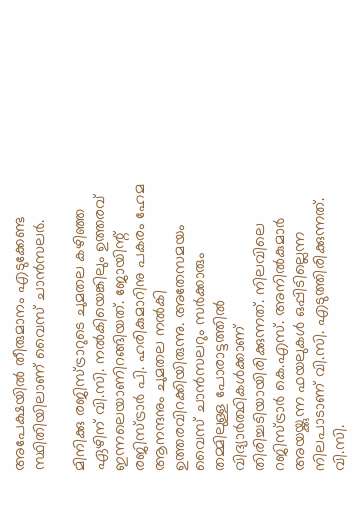അപേക്ഷയില്‍ തീരുമാനം എടുക്കേണ്ട സ്ഥിതിയിലാണ് വൈസ് ചാന്‍സലര്‍.

മിനിക്കു രജിസ്ട്രാറുടെ ചുമതല കഴിഞ്ഞ ഏഴിന് വി.സി. നല്‍കിയെങ്കിലും ഉത്തരവ് ഇന്നലെയാണിറങ്ങിയത്. ജോയിന്റ് രജിസ്ട്രാര്‍ പി. ഹരികുമാറിനു പകരം ഹേമ ആനന്ദനും ചുമതല നല്‍കി ഉത്തരവിറക്കിയിരുന്നു. അതേസമയം വൈസ് ചാന്‍സലറും സര്‍ക്കാരും തമ്മിലുള്ള പോരാട്ടത്തില്‍ വിദ്യാര്‍ത്ഥികള്‍ക്കാണ് തിരിച്ചടിയായിരിക്കുന്നത്. നിലവിലെ റജിസ്ട്രാര്‍ കെ.എസ്. അനില്‍കുമാര്‍ അയയ്ക്കുന്ന ഫയലുകള്‍ ഒപ്പിടില്ലെന്ന നിലപാടാണ് വി.സി. എടുത്തിരിക്കുന്നത്. വി.സി.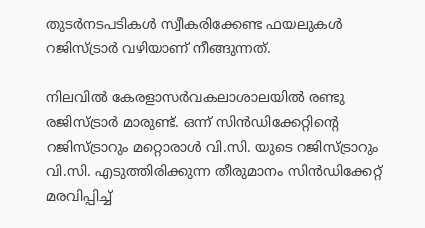തുടര്‍നടപടികള്‍ സ്വീകരിക്കേണ്ട ഫയലുകള്‍ റജിസ്ട്രാര്‍ വഴിയാണ് നീങ്ങുന്നത്.

നിലവില്‍ കേരളാസര്‍വകലാശാലയില്‍ രണ്ടു രജിസ്ട്രാര്‍ മാരുണ്ട്. ഒന്ന് സിന്‍ഡിക്കേറ്റിന്റെ റജിസ്ട്രാറും മറ്റൊരാള്‍ വി.സി. യുടെ റജിസ്ട്രാറും വി.സി. എടുത്തിരിക്കുന്ന തീരുമാനം സിന്‍ഡിക്കേറ്റ് മരവിപ്പിച്ച്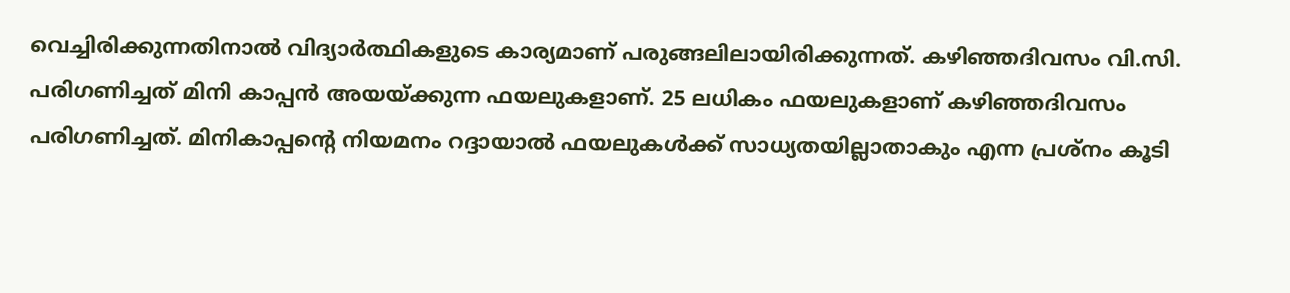വെച്ചിരിക്കുന്നതിനാല്‍ വിദ്യാര്‍ത്ഥികളുടെ കാര്യമാണ് പരുങ്ങലിലായിരിക്കുന്നത്. കഴിഞ്ഞദിവസം വി.സി. പരിഗണിച്ചത് മിനി കാപ്പന്‍ അയയ്ക്കുന്ന ഫയലുകളാണ്. 25 ലധികം ഫയലുകളാണ് കഴിഞ്ഞദിവസം പരിഗണിച്ചത്. മിനികാപ്പന്റെ നിയമനം റദ്ദായാല്‍ ഫയലുകള്‍ക്ക് സാധ്യതയില്ലാതാകും എന്ന പ്രശ്‌നം കൂടി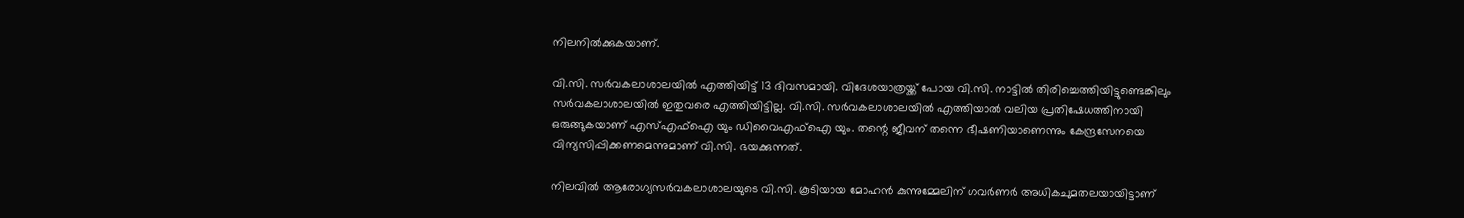നിലനില്‍ക്കുകയാണ്.

വി.സി. സര്‍വകലാശാലയില്‍ എത്തിയിട്ട് 13 ദിവസമായി. വിദേശയാത്രയ്ക്ക് പോയ വി.സി. നാട്ടില്‍ തിരിച്ചെത്തിയിട്ടുണ്ടെങ്കിലും സര്‍വകലാശാലയില്‍ ഇതുവരെ എത്തിയിട്ടില്ല. വി.സി. സര്‍വകലാശാലയില്‍ എത്തിയാല്‍ വലിയ പ്രതിഷേധത്തിനായി ഒരുങ്ങുകയാണ് എസ്എഫ്‌ഐ യും ഡിവൈഎഫ്‌ഐ യും. തന്റെ ജീവന് തന്നെ ഭീഷണിയാണെന്നും കേന്ദ്രസേനയെ വിന്യസിപ്പിക്കണമെന്നുമാണ് വി.സി. ഭയക്കുന്നത്.

നിലവില്‍ ആരോഗ്യസര്‍വകലാശാലയുടെ വി.സി. കൂടിയായ മോഹന്‍ കുന്നുമ്മേലിന് ഗവര്‍ണര്‍ അധികചുമതലയായിട്ടാണ്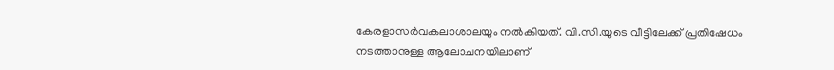കേരളാസര്‍വകലാശാലയും നല്‍കിയത്. വി.സി.യുടെ വീട്ടിലേക്ക് പ്രതിഷേധം നടത്താനുള്ള ആലോചനയിലാണ്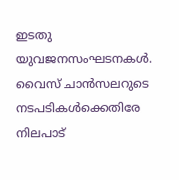ഇടതു യുവജനസംഘടനകള്‍. വൈസ് ചാന്‍സലറുടെ നടപടികള്‍ക്കെതിരേ നിലപാട്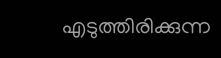എടുത്തിരിക്കുന്ന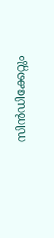സിന്‍ഡിക്കേറ്റും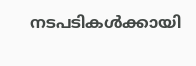നടപടികള്‍ക്കായി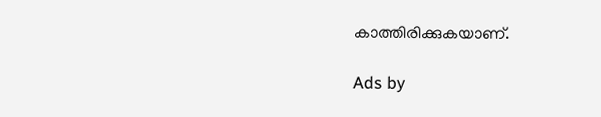കാത്തിരിക്കുകയാണ്.

Ads by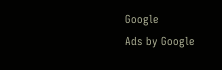Google
Ads by Google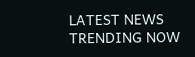LATEST NEWS
TRENDING NOW